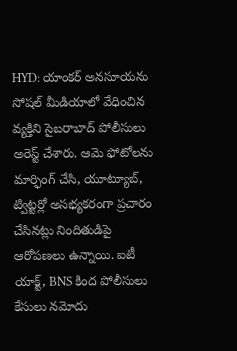HYD: యాంకర్ అనసూయను సోషల్ మీడియాలో వేధించిన వ్యక్తిని సైబరాబాద్ పోలీసులు అరెస్ట్ చేశారు. ఆమె ఫోటోలను మార్ఫింగ్ చేసి, యూట్యూబ్, ట్విట్టర్లో అసభ్యకరంగా ప్రచారం చేసినట్లు నిందితుడిపై ఆరోపణలు ఉన్నాయి. ఐటీ యాక్ట్, BNS కింద పోలీసులు కేసులు నమోదు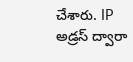చేశారు. IP అడ్రస్ ద్వారా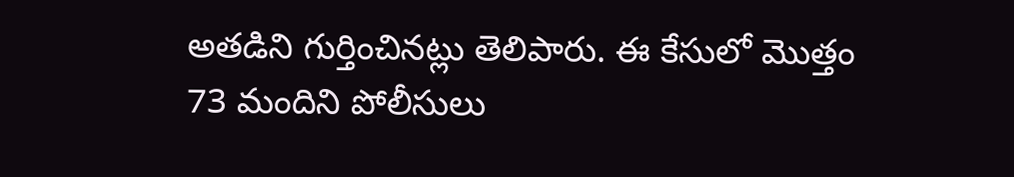అతడిని గుర్తించినట్లు తెలిపారు. ఈ కేసులో మొత్తం 73 మందిని పోలీసులు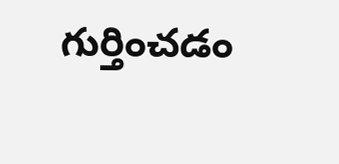గుర్తించడం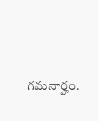గమనార్హం.